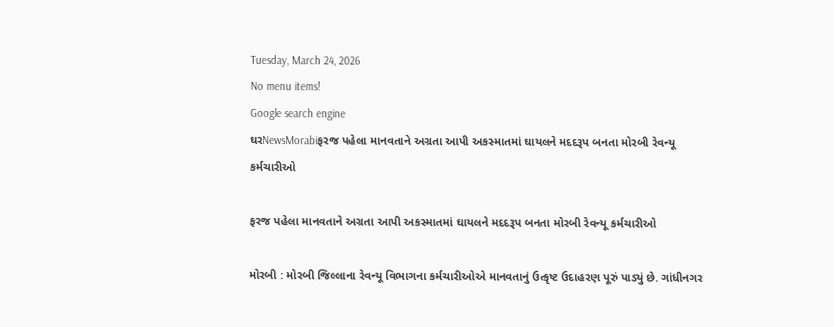Tuesday, March 24, 2026
No menu items!
Google search engine
ઘરNewsMorabiફરજ પહેલા માનવતાને અગ્રતા આપી અકસ્માતમાં ઘાયલને મદદરૂપ બનતા મોરબી રેવન્યૂ કર્મચારીઓ

ફરજ પહેલા માનવતાને અગ્રતા આપી અકસ્માતમાં ઘાયલને મદદરૂપ બનતા મોરબી રેવન્યૂ કર્મચારીઓ

મોરબી : મોરબી જિલ્લાના રેવન્યૂ વિભાગના કર્મચારીઓએ માનવતાનું ઉત્કૃષ્ટ ઉદાહરણ પૂરું પાડ્યું છે. ગાંધીનગર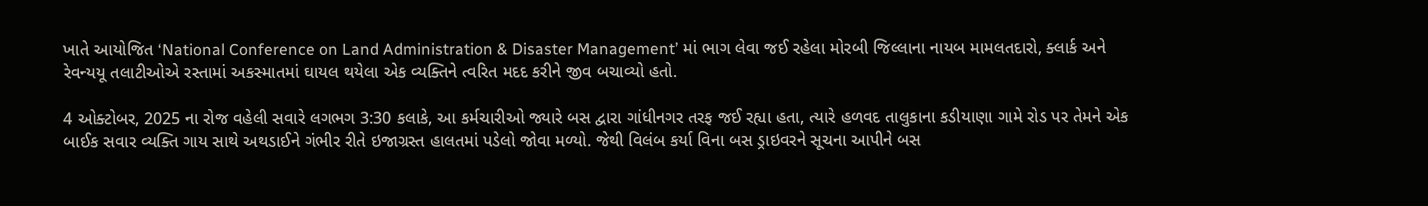ખાતે આયોજિત ‘National Conference on Land Administration & Disaster Management’ માં ભાગ લેવા જઈ રહેલા મોરબી જિલ્લાના નાયબ મામલતદારો, ક્લાર્ક અને રેવન્યયૂ તલાટીઓએ રસ્તામાં અકસ્માતમાં ઘાયલ થયેલા એક વ્યક્તિને ત્વરિત મદદ કરીને જીવ બચાવ્યો હતો.

4 ઓક્ટોબર, 2025 ના રોજ વહેલી સવારે લગભગ 3:30 કલાકે, આ કર્મચારીઓ જ્યારે બસ દ્વારા ગાંધીનગર તરફ જઈ રહ્યા હતા, ત્યારે હળવદ તાલુકાના કડીયાણા ગામે રોડ પર તેમને એક બાઈક સવાર વ્યક્તિ ગાય સાથે અથડાઈને ગંભીર રીતે ઇજાગ્રસ્ત હાલતમાં પડેલો જોવા મળ્યો. જેથી વિલંબ કર્યા વિના બસ ડ્રાઇવરને સૂચના આપીને બસ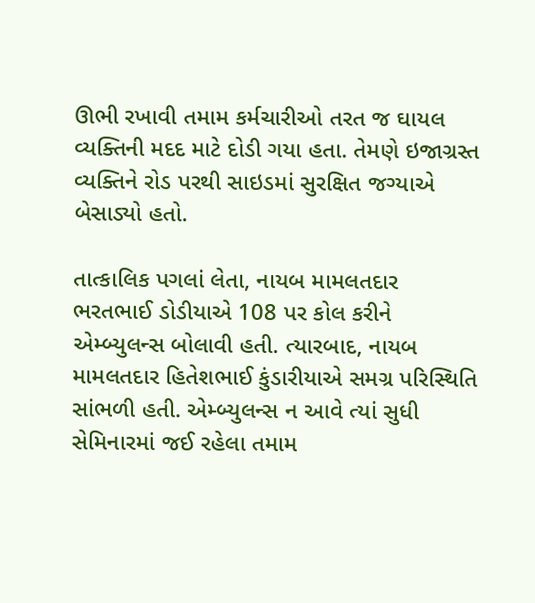ઊભી રખાવી તમામ કર્મચારીઓ તરત જ ઘાયલ વ્યક્તિની મદદ માટે દોડી ગયા હતા. તેમણે ઇજાગ્રસ્ત વ્યક્તિને રોડ પરથી સાઇડમાં સુરક્ષિત જગ્યાએ બેસાડ્યો હતો.

તાત્કાલિક પગલાં લેતા, નાયબ મામલતદાર ભરતભાઈ ડોડીયાએ 108 પર કોલ કરીને એમ્બ્યુલન્સ બોલાવી હતી. ત્યારબાદ, નાયબ મામલતદાર હિતેશભાઈ કુંડારીયાએ સમગ્ર પરિસ્થિતિ સાંભળી હતી. એમ્બ્યુલન્સ ન આવે ત્યાં સુધી સેમિનારમાં જઈ રહેલા તમામ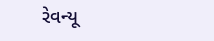રેવન્યૂ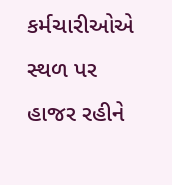કર્મચારીઓએ સ્થળ પર હાજર રહીને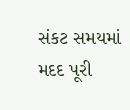સંકટ સમયમાં મદદ પૂરી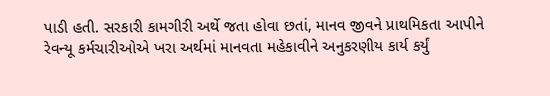પાડી હતી. સરકારી કામગીરી અર્થે જતા હોવા છતાં, માનવ જીવને પ્રાથમિકતા આપીને રેવન્યૂ કર્મચારીઓએ ખરા અર્થમાં માનવતા મહેકાવીને અનુકરણીય કાર્ય કર્યું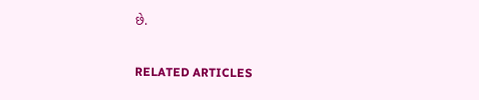છે.

RELATED ARTICLES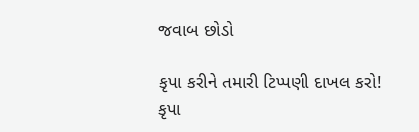જવાબ છોડો

કૃપા કરીને તમારી ટિપ્પણી દાખલ કરો!
કૃપા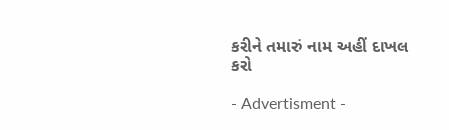કરીને તમારું નામ અહીં દાખલ કરો

- Advertisment -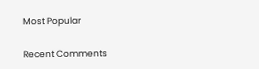Most Popular

Recent Comments